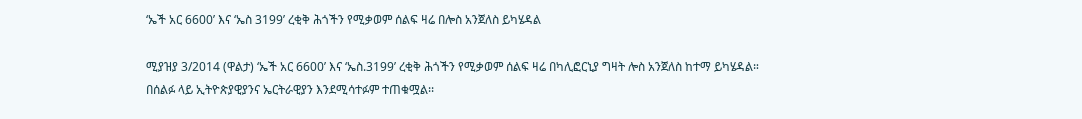‘ኤች አር 6600’ እና ‘ኤስ 3199’ ረቂቅ ሕጎችን የሚቃወም ሰልፍ ዛሬ በሎስ አንጀለስ ይካሄዳል

ሚያዝያ 3/2014 (ዋልታ) ‘ኤች አር 6600’ እና ‘ኤስ.3199’ ረቂቅ ሕጎችን የሚቃወም ሰልፍ ዛሬ በካሊፎርኒያ ግዛት ሎስ አንጀለስ ከተማ ይካሄዳል።
በሰልፉ ላይ ኢትዮጵያዊያንና ኤርትራዊያን እንደሚሳተፉም ተጠቁሟል፡፡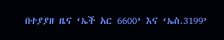በተያያዘ ዜና ‘ኤች አር 6600’ እና ‘ኤስ.3199’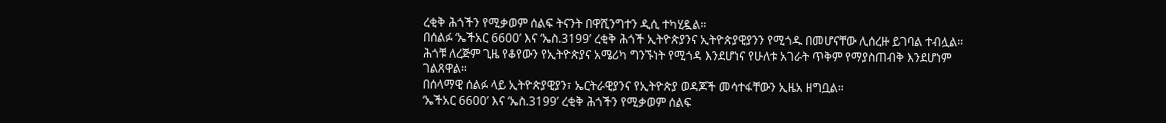ረቂቅ ሕጎችን የሚቃወም ሰልፍ ትናንት በዋሺንግተን ዲሲ ተካሂዷል።
በሰልፉ ‘ኤችአር 6600’ እና ‘ኤስ.3199’ ረቂቅ ሕጎች ኢትዮጵያንና ኢትዮጵያዊያንን የሚጎዱ በመሆናቸው ሊሰረዙ ይገባል ተብሏል።
ሕጎቹ ለረጅም ጊዜ የቆየውን የኢትዮጵያና አሜሪካ ግንኙነት የሚጎዳ እንደሆነና የሁለቱ አገራት ጥቅም የማያስጠብቅ እንደሆነም ገልጸዋል።
በሰላማዊ ሰልፉ ላይ ኢትዮጵያዊያን፣ ኤርትራዊያንና የኢትዮጵያ ወዳጆች መሳተፋቸውን ኢዜአ ዘግቧል።
‘ኤችአር 6600’ እና ‘ኤስ.3199’ ረቂቅ ሕጎችን የሚቃወም ሰልፍ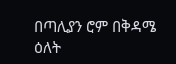በጣሊያን ሮም በቅዳሜ ዕለት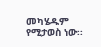መካሄዱም የሚታወስ ነው፡፡